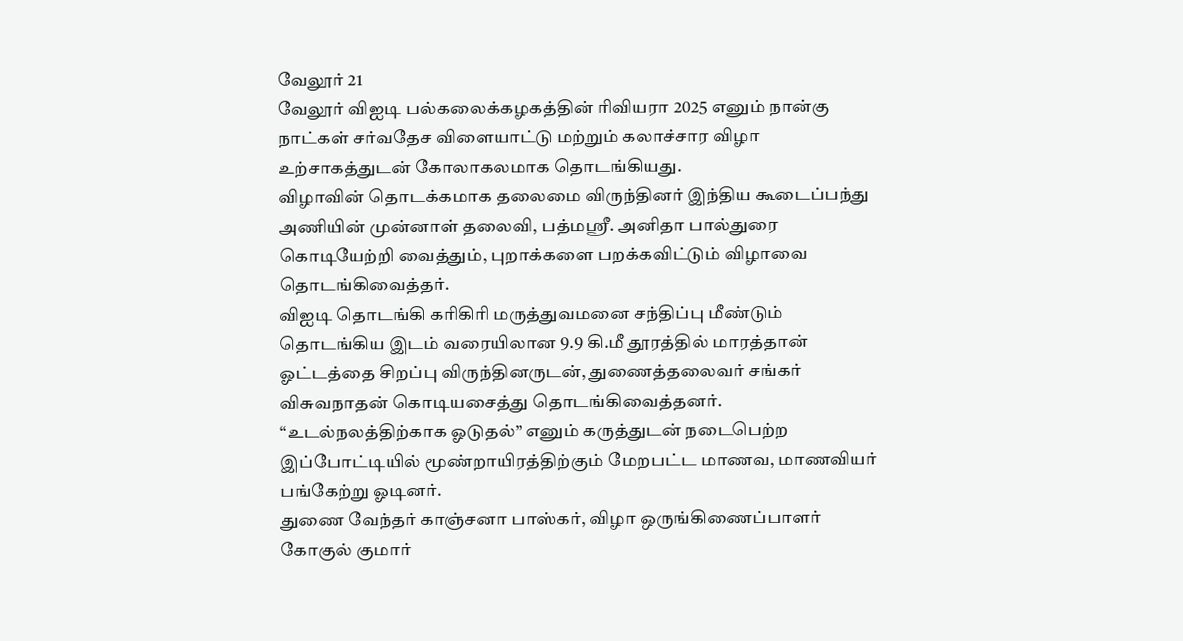வேலூர் 21
வேலூர் விஐடி பல்கலைக்கழகத்தின் ரிவியரா 2025 எனும் நான்கு நாட்கள் சர்வதேச விளையாட்டு மற்றும் கலாச்சார விழா உற்சாகத்துடன் கோலாகலமாக தொடங்கியது.
விழாவின் தொடக்கமாக தலைமை விருந்தினர் இந்திய கூடைப்பந்து அணியின் முன்னாள் தலைவி, பத்மஸ்ரீ. அனிதா பால்துரை கொடியேற்றி வைத்தும், புறாக்களை பறக்கவிட்டும் விழாவை தொடங்கிவைத்தர்.
விஐடி தொடங்கி கரிகிரி மருத்துவமனை சந்திப்பு மீண்டும் தொடங்கிய இடம் வரையிலான 9.9 கி.மீ தூரத்தில் மாரத்தான் ஓட்டத்தை சிறப்பு விருந்தினருடன், துணைத்தலைவர் சங்கர் விசுவநாதன் கொடியசைத்து தொடங்கிவைத்தனர்.
“உடல்நலத்திற்காக ஓடுதல்” எனும் கருத்துடன் நடைபெற்ற இப்போட்டியில் மூண்றாயிரத்திற்கும் மேறபட்ட மாணவ, மாணவியர் பங்கேற்று ஓடினர்.
துணை வேந்தர் காஞ்சனா பாஸ்கர், விழா ஒருங்கிணைப்பாளர் கோகுல் குமார்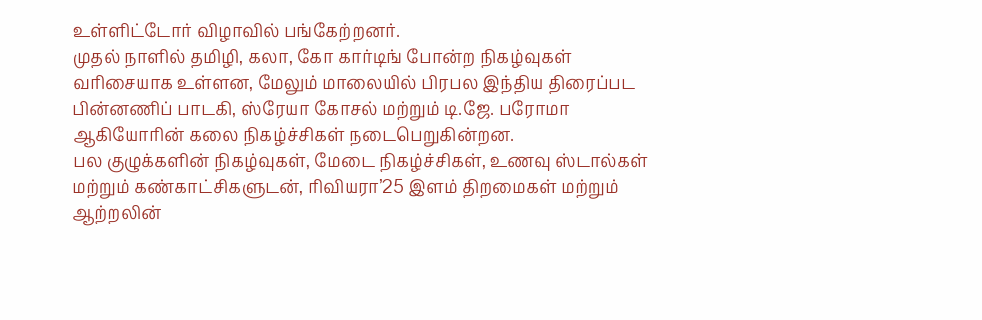உள்ளிட்டோர் விழாவில் பங்கேற்றனர்.
முதல் நாளில் தமிழி, கலா, கோ கார்டிங் போன்ற நிகழ்வுகள் வரிசையாக உள்ளன, மேலும் மாலையில் பிரபல இந்திய திரைப்பட பின்னணிப் பாடகி, ஸ்ரேயா கோசல் மற்றும் டி.ஜே. பரோமா ஆகியோரின் கலை நிகழ்ச்சிகள் நடைபெறுகின்றன.
பல குழுக்களின் நிகழ்வுகள், மேடை நிகழ்ச்சிகள், உணவு ஸ்டால்கள் மற்றும் கண்காட்சிகளுடன், ரிவியரா’25 இளம் திறமைகள் மற்றும் ஆற்றலின்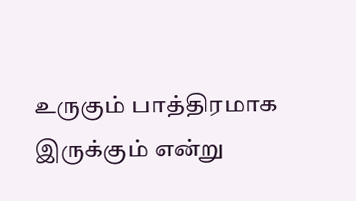உருகும் பாத்திரமாக இருக்கும் என்று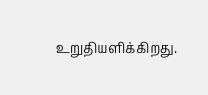உறுதியளிக்கிறது.